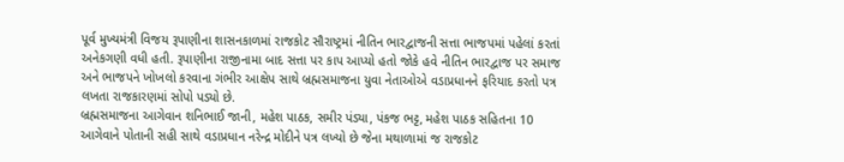પૂર્વ મુખ્યમંત્રી વિજય રૂપાણીના શાસનકાળમાં રાજકોટ સૌરાષ્ટ્રમાં નીતિન ભારદ્વાજની સત્તા ભાજપમાં પહેલાં કરતાં અનેકગણી વધી હતી. રૂપાણીના રાજીનામા બાદ સત્તા પર કાપ આપ્યો હતો જોકે હવે નીતિન ભારદ્વાજ પર સમાજ અને ભાજપને ખોખલો કરવાના ગંભીર આક્ષેપ સાથે બ્રહ્મસમાજના યુવા નેતાઓએ વડાપ્રધાનને ફરિયાદ કરતો પત્ર લખતા રાજકારણમાં સોપો પડ્યો છે.
બ્રહ્મસમાજના આગેવાન શનિભાઈ જાની, મહેશ પાઠક, સમીર પંડ્યા, પંકજ ભટ્ટ, મહેશ પાઠક સહિતના 10 આગેવાને પોતાની સહી સાથે વડાપ્રધાન નરેન્દ્ર મોદીને પત્ર લખ્યો છે જેના મથાળામાં જ રાજકોટ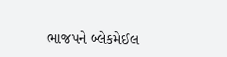ભાજપને બ્લેકમેઈલ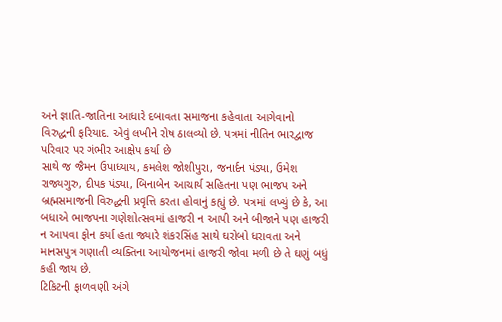અને જ્ઞાતિ-જાતિના આધારે દબાવતા સમાજના કહેવાતા આગેવાનો વિરુદ્ધની ફરિયાદ. એવું લખીને રોષ ઠાલવ્યો છે. પત્રમાં નીતિન ભારદ્વાજ પરિવાર પર ગંભીર આક્ષેપ કર્યા છે
સાથે જ જૈમન ઉપાધ્યાય, કમલેશ જોશીપુરા, જનાર્દન પંડ્યા, ઉમેશ રાજ્યગુરુ, દીપક પંડ્યા, બિનાબેન આચાર્ય સહિતના પણ ભાજપ અને બ્રહ્મસમાજની વિરુદ્ધની પ્રવૃત્તિ કરતા હોવાનું કહ્યું છે. પત્રમાં લખ્યું છે કે, આ બધાએ ભાજપના ગણેશોત્સવમાં હાજરી ન આપી અને બીજાને પણ હાજરી ન આપવા ફોન કર્યા હતા જ્યારે શંકરસિંહ સાથે ઘરોબો ધરાવતા અને માનસપુત્ર ગણાતી વ્યક્તિના આયોજનમાં હાજરી જોવા મળી છે તે ઘણું બધું કહી જાય છે.
ટિકિટની ફાળવણી અંગે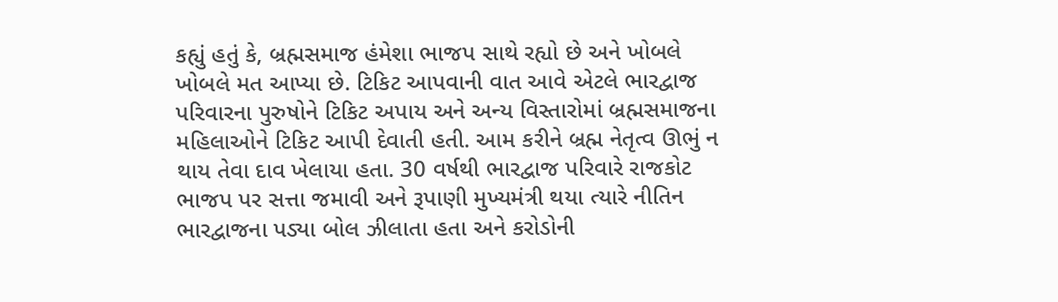કહ્યું હતું કે, બ્રહ્મસમાજ હંમેશા ભાજપ સાથે રહ્યો છે અને ખોબલે ખોબલે મત આપ્યા છે. ટિકિટ આપવાની વાત આવે એટલે ભારદ્વાજ પરિવારના પુરુષોને ટિકિટ અપાય અને અન્ય વિસ્તારોમાં બ્રહ્મસમાજના મહિલાઓને ટિકિટ આપી દેવાતી હતી. આમ કરીને બ્રહ્મ નેતૃત્વ ઊભું ન થાય તેવા દાવ ખેલાયા હતા. 30 વર્ષથી ભારદ્વાજ પરિવારે રાજકોટ ભાજપ પર સત્તા જમાવી અને રૂપાણી મુખ્યમંત્રી થયા ત્યારે નીતિન ભારદ્વાજના પડ્યા બોલ ઝીલાતા હતા અને કરોડોની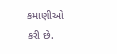કમાણીઓ કરી છે.